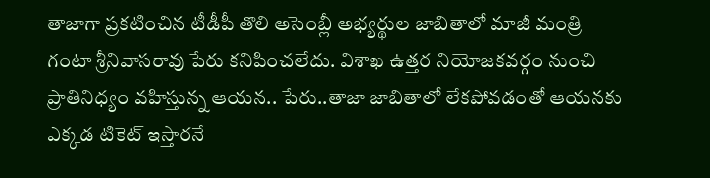తాజాగా ప్రకటించిన టీడీపీ తొలి అసెంబ్లీ అభ్యర్థుల జాబితాలో మాజీ మంత్రి గంటా శ్రీనివాసరావు పేరు కనిపించలేదు. విశాఖ ఉత్తర నియోజకవర్గం నుంచి ప్రాతినిధ్యం వహిస్తున్న ఆయన.. పేరు..తాజా జాబితాలో లేకపోవడంతో ఆయనకు ఎక్కడ టికెట్ ఇస్తారనే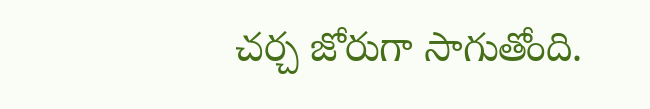చర్చ జోరుగా సాగుతోంది.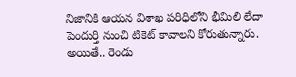నిజానికి ఆయన విశాఖ పరిధిలోని భీమిలి లేదా పెందుర్తి నుంచి టికెట్ కావాలని కోరుతున్నారు. అయితే.. రెండు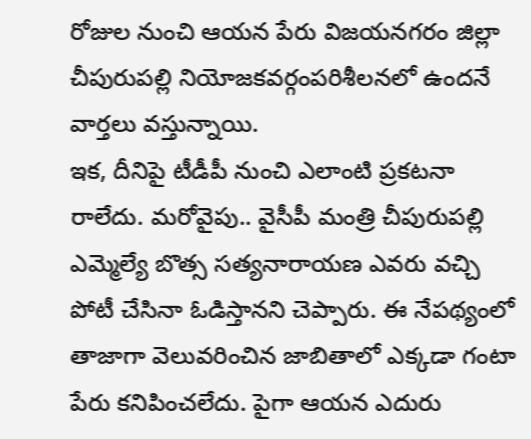రోజుల నుంచి ఆయన పేరు విజయనగరం జిల్లా చీపురుపల్లి నియోజకవర్గంపరిశీలనలో ఉందనే వార్తలు వస్తున్నాయి.
ఇక, దీనిపై టీడీపీ నుంచి ఎలాంటి ప్రకటనా రాలేదు. మరోవైపు.. వైసీపీ మంత్రి చీపురుపల్లి ఎమ్మెల్యే బొత్స సత్యనారాయణ ఎవరు వచ్చి పోటీ చేసినా ఓడిస్తానని చెప్పారు. ఈ నేపథ్యంలో తాజాగా వెలువరించిన జాబితాలో ఎక్కడా గంటా పేరు కనిపించలేదు. పైగా ఆయన ఎదురు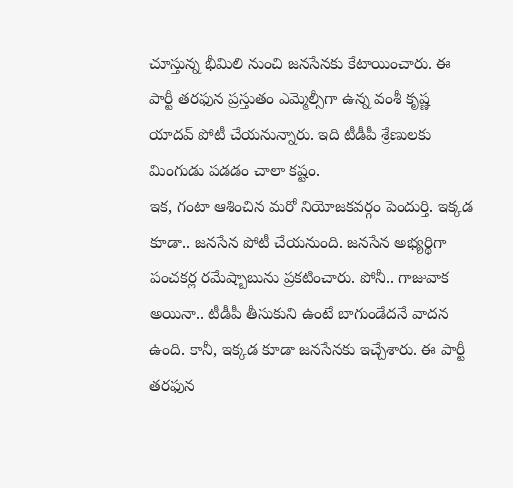చూస్తున్న భీమిలి నుంచి జనసేనకు కేటాయించారు. ఈ పార్టీ తరఫున ప్రస్తుతం ఎమ్మెల్సీగా ఉన్న వంశీ కృష్ణ యాదవ్ పోటీ చేయనున్నారు. ఇది టీడీపీ శ్రేణులకు మింగుడు పడడం చాలా కష్టం.
ఇక, గంటా ఆశించిన మరో నియోజకవర్గం పెందుర్తి. ఇక్కడ కూడా.. జనసేన పోటీ చేయనుంది. జనసేన అభ్యర్థిగా పంచకర్ల రమేష్బాబును ప్రకటించారు. పోనీ.. గాజువాక అయినా.. టీడీపీ తీసుకుని ఉంటే బాగుండేదనే వాదన ఉంది. కానీ, ఇక్కడ కూడా జనసేనకు ఇచ్చేశారు. ఈ పార్టీ తరఫున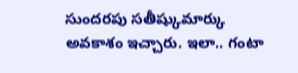సుందరపు సతీష్కుమార్కు అవకాశం ఇచ్చారు. ఇలా.. గంటా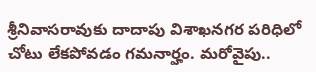శ్రీనివాసరావుకు దాదాపు విశాఖనగర పరిధిలో చోటు లేకపోవడం గమనార్హం. మరోవైపు..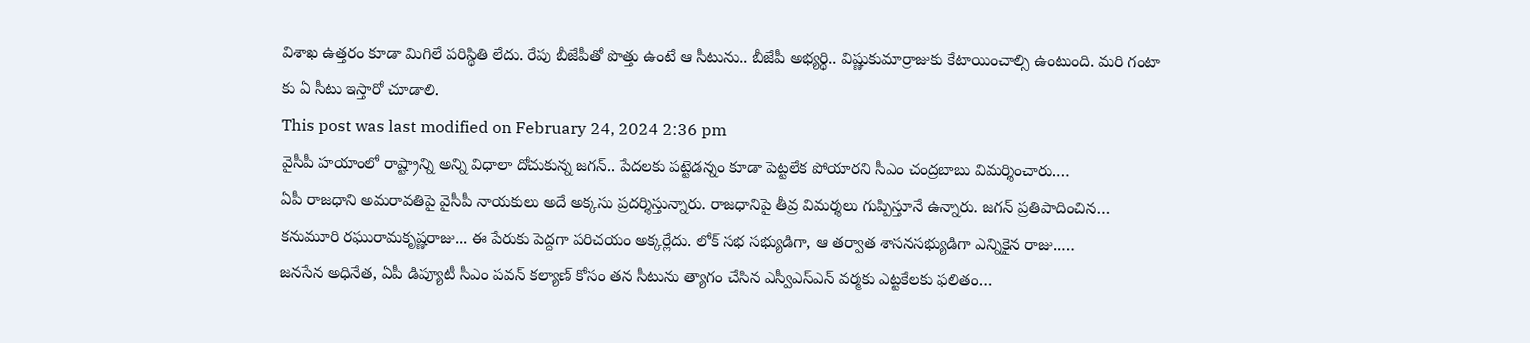విశాఖ ఉత్తరం కూడా మిగిలే పరిస్థితి లేదు. రేపు బీజేపీతో పొత్తు ఉంటే ఆ సీటును.. బీజేపీ అభ్యర్థి.. విష్ణుకుమార్రాజుకు కేటాయించాల్సి ఉంటుంది. మరి గంటా కు ఏ సీటు ఇస్తారో చూడాలి.
This post was last modified on February 24, 2024 2:36 pm
వైసీపీ హయాంలో రాష్ట్రాన్ని అన్ని విధాలా దోచుకున్న జగన్.. పేదలకు పట్టెడన్నం కూడా పెట్టలేక పోయారని సీఎం చంద్రబాబు విమర్శించారు.…
ఏపీ రాజధాని అమరావతిపై వైసీపీ నాయకులు అదే అక్కసు ప్రదర్శిస్తున్నారు. రాజధానిపై తీవ్ర విమర్శలు గుప్పిస్తూనే ఉన్నారు. జగన్ ప్రతిపాదించిన…
కనుమూరి రఘురామకృష్ణరాజు... ఈ పేరుకు పెద్దగా పరిచయం అక్కర్లేదు. లోక్ సభ సభ్యుడిగా, ఆ తర్వాత శాసనసభ్యుడిగా ఎన్నికైన రాజు..…
జనసేన అధినేత, ఏపీ డిప్యూటీ సీఎం పవన్ కల్యాణ్ కోసం తన సీటును త్యాగం చేసిన ఎస్వీఎస్ఎన్ వర్మకు ఎట్టకేలకు ఫలితం…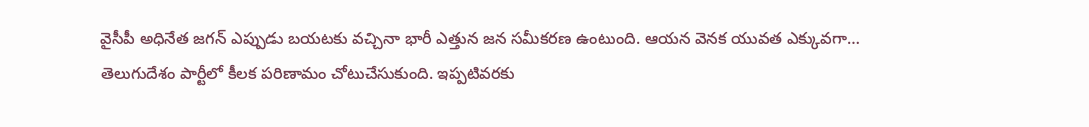వైసీపీ అధినేత జగన్ ఎప్పుడు బయటకు వచ్చినా భారీ ఎత్తున జన సమీకరణ ఉంటుంది. ఆయన వెనక యువత ఎక్కువగా…
తెలుగుదేశం పార్టీలో కీలక పరిణామం చోటుచేసుకుంది. ఇప్పటివరకు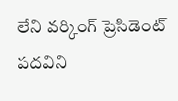లేని వర్కింగ్ ప్రెసిడెంట్ పదవిని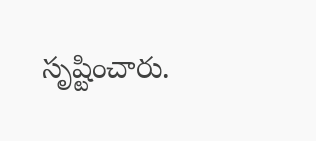సృష్టించారు.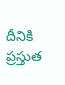దీనికి ప్రస్తుత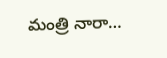మంత్రి నారా…